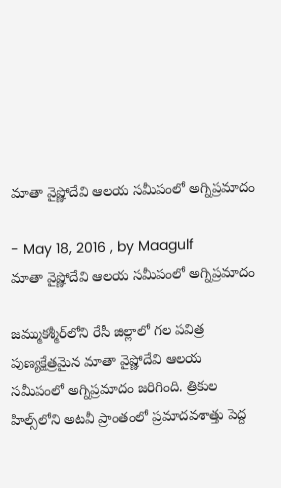మాతా వైష్ణోదేవి ఆలయ సమీపంలో అగ్నిప్రమాదం

- May 18, 2016 , by Maagulf
మాతా వైష్ణోదేవి ఆలయ సమీపంలో అగ్నిప్రమాదం

జమ్ముకశ్మీర్‌లోని రేసీ జిల్లాలో గల పవిత్ర పుణ్యక్షేత్రమైన మాతా వైష్ణోదేవి ఆలయ సమీపంలో అగ్నిప్రమాదం జరిగింది. త్రికుల హిల్స్‌లోని అటవీ ప్రాంతంలో ప్రమాదవశాత్తు పెద్ద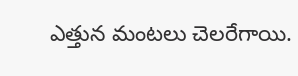ఎత్తున మంటలు చెలరేగాయి.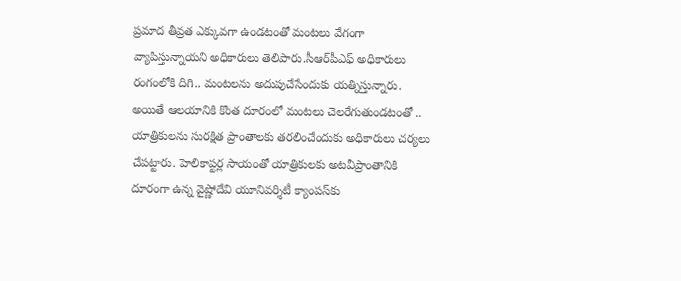ప్రమాద తీవ్రత ఎక్కువగా ఉండటంతో మంటలు వేగంగా వ్యాపిస్తున్నాయని అధికారులు తెలిపారు.సీఆర్‌పీఎఫ్‌ అధికారులు రంగంలోకి దిగి.. మంటలను అదుపుచేసేందుకు యత్నిస్తున్నారు. అయితే ఆలయానికి కొంత దూరంలో మంటలు చెలరేగుతుండటంతో .. యాత్రికులను సురక్షిత ప్రాంతాలకు తరలించేందుకు అధికారులు చర్యలు చేపట్టారు. హెలికాప్టర్ల సాయంతో యాత్రికులకు అటవీప్రాంతానికి దూరంగా ఉన్న వైష్ణోదేవి యూనివర్శిటీ క్యాంపస్‌కు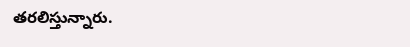తరలిస్తున్నారు.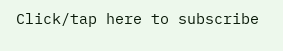Click/tap here to subscribe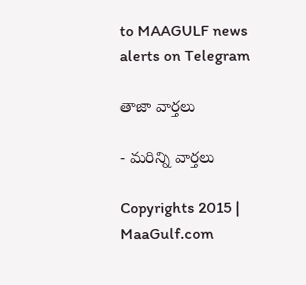to MAAGULF news alerts on Telegram

తాజా వార్తలు

- మరిన్ని వార్తలు

Copyrights 2015 | MaaGulf.com